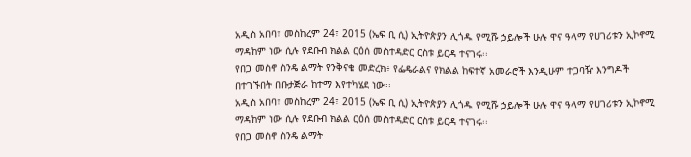አዲስ አበባ፣ መስከረም 24፣ 2015 (ኤፍ ቢ ሲ) ኢትዮጵያን ሊጎዱ የሚሹ ኃይሎች ሁሉ ዋና ዓላማ የሀገሪቱን ኢኮኖሚ ማዳከም ነው ሲሉ የደቡብ ክልል ርዕሰ መስተዳድር ርስቱ ይርዳ ተናገሩ፡፡
የበጋ መስኖ ስንዴ ልማት የንቅናቄ መድረክ፥ የፌዴራልና የክልል ከፍተኛ አመራሮች እንዲሁም ተጋባዥ እንግዶች በተገኙበት በቡታጅራ ከተማ እየተካሄደ ነው፡፡
አዲስ አበባ፣ መስከረም 24፣ 2015 (ኤፍ ቢ ሲ) ኢትዮጵያን ሊጎዱ የሚሹ ኃይሎች ሁሉ ዋና ዓላማ የሀገሪቱን ኢኮኖሚ ማዳከም ነው ሲሉ የደቡብ ክልል ርዕሰ መስተዳድር ርስቱ ይርዳ ተናገሩ፡፡
የበጋ መስኖ ስንዴ ልማት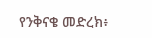የንቅናቄ መድረክ፥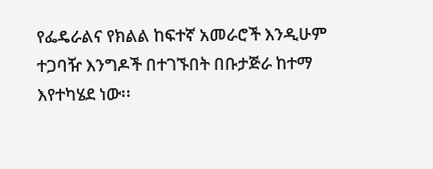የፌዴራልና የክልል ከፍተኛ አመራሮች እንዲሁም ተጋባዥ እንግዶች በተገኙበት በቡታጅራ ከተማ እየተካሄደ ነው፡፡